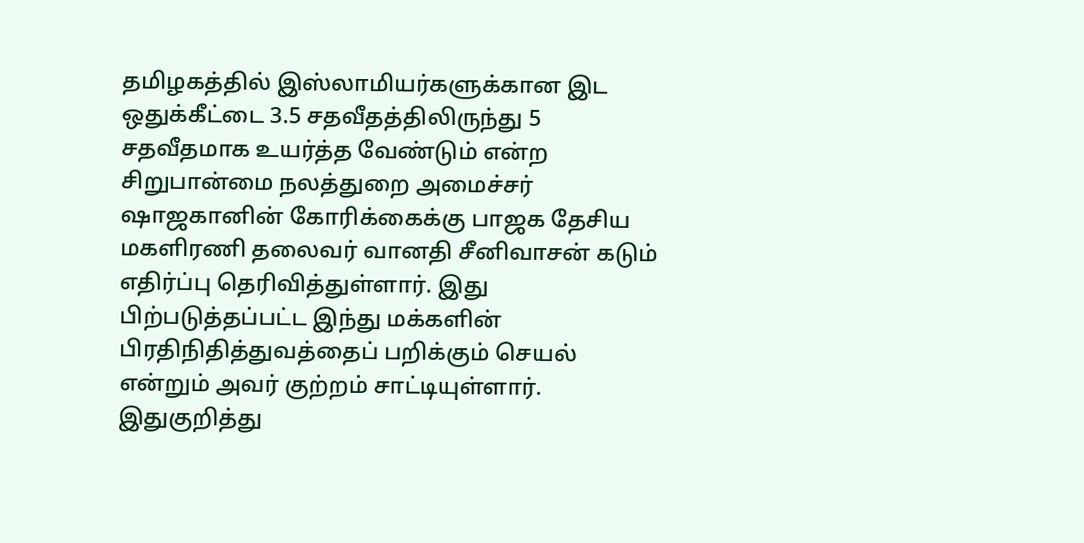தமிழகத்தில் இஸ்லாமியர்களுக்கான இட ஒதுக்கீட்டை 3.5 சதவீதத்திலிருந்து 5 சதவீதமாக உயர்த்த வேண்டும் என்ற சிறுபான்மை நலத்துறை அமைச்சர் ஷாஜகானின் கோரிக்கைக்கு பாஜக தேசிய மகளிரணி தலைவர் வானதி சீனிவாசன் கடும் எதிர்ப்பு தெரிவித்துள்ளார். இது பிற்படுத்தப்பட்ட இந்து மக்களின் பிரதிநிதித்துவத்தைப் பறிக்கும் செயல் என்றும் அவர் குற்றம் சாட்டியுள்ளார்.
இதுகுறித்து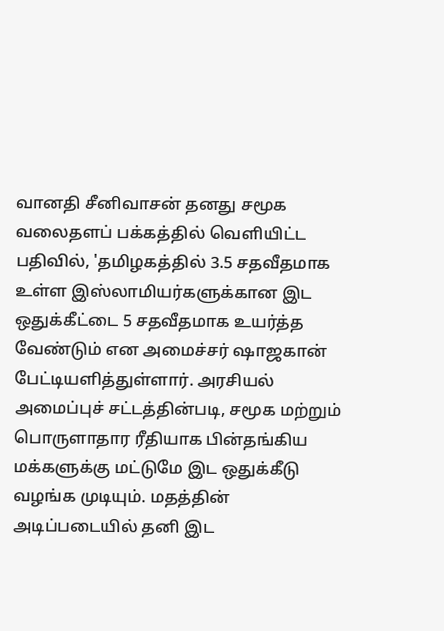வானதி சீனிவாசன் தனது சமூக வலைதளப் பக்கத்தில் வெளியிட்ட பதிவில், 'தமிழகத்தில் 3.5 சதவீதமாக உள்ள இஸ்லாமியர்களுக்கான இட ஒதுக்கீட்டை 5 சதவீதமாக உயர்த்த வேண்டும் என அமைச்சர் ஷாஜகான் பேட்டியளித்துள்ளார். அரசியல் அமைப்புச் சட்டத்தின்படி, சமூக மற்றும் பொருளாதார ரீதியாக பின்தங்கிய மக்களுக்கு மட்டுமே இட ஒதுக்கீடு வழங்க முடியும். மதத்தின் அடிப்படையில் தனி இட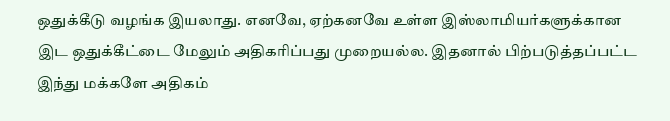ஒதுக்கீடு வழங்க இயலாது. எனவே, ஏற்கனவே உள்ள இஸ்லாமியர்களுக்கான இட ஒதுக்கீட்டை மேலும் அதிகரிப்பது முறையல்ல. இதனால் பிற்படுத்தப்பட்ட இந்து மக்களே அதிகம்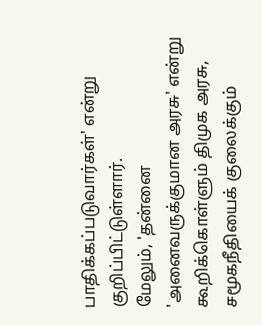பாதிக்கப்படுவார்கள்' என்று குறிப்பிட்டுள்ளார்.
மேலும், 'தன்னை 'அனைவருக்குமான அரசு' என்று கூறிக்கொள்ளும் திமுக அரசு, சமூகநீதியைக் குலைக்கும்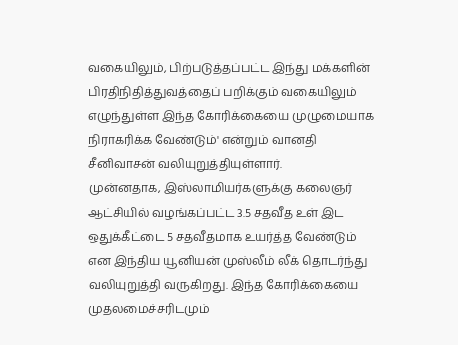வகையிலும், பிற்படுத்தப்பட்ட இந்து மக்களின் பிரதிநிதித்துவத்தைப் பறிக்கும் வகையிலும் எழுந்துள்ள இந்த கோரிக்கையை முழுமையாக நிராகரிக்க வேண்டும்' என்றும் வானதி சீனிவாசன் வலியுறுத்தியுள்ளார்.
முன்னதாக, இஸ்லாமியர்களுக்கு கலைஞர் ஆட்சியில் வழங்கப்பட்ட 3.5 சதவீத உள் இட ஒதுக்கீட்டை 5 சதவீதமாக உயர்த்த வேண்டும் என இந்திய யூனியன் முஸ்லீம் லீக் தொடர்ந்து வலியுறுத்தி வருகிறது. இந்த கோரிக்கையை முதலமைச்சரிடமும்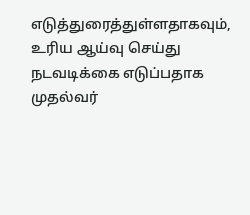எடுத்துரைத்துள்ளதாகவும், உரிய ஆய்வு செய்து நடவடிக்கை எடுப்பதாக முதல்வர்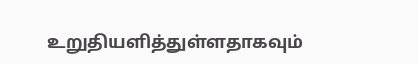உறுதியளித்துள்ளதாகவும்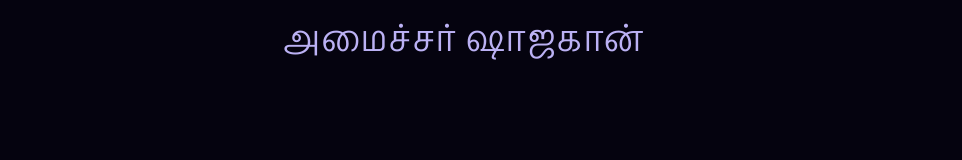அமைச்சர் ஷாஜகான்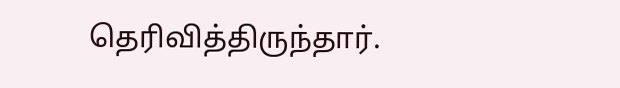தெரிவித்திருந்தார்.